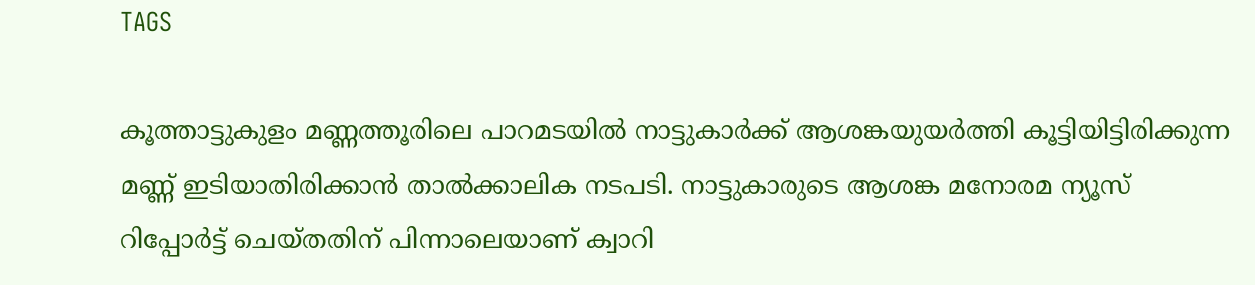TAGS

കൂത്താട്ടുകുളം മണ്ണത്തൂരിലെ പാറമടയില്‍ നാട്ടുകാര്‍ക്ക് ആശങ്കയുയര്‍ത്തി കൂട്ടിയിട്ടിരിക്കുന്ന മണ്ണ് ഇടിയാതിരിക്കാന്‍ താല്‍ക്കാലിക നടപടി. നാട്ടുകാരുടെ ആശങ്ക മനോരമ ന്യൂസ് റിപ്പോര്‍ട്ട് ചെയ്തതിന് പിന്നാലെയാണ് ക്വാറി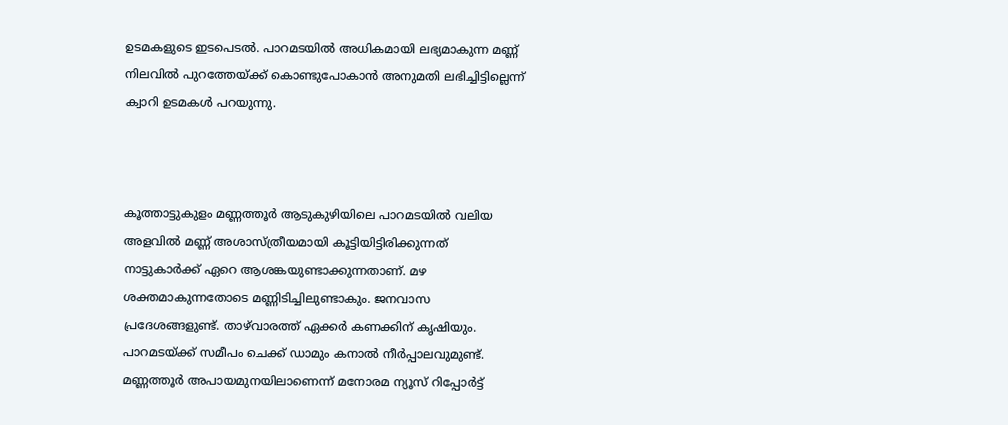ഉടമകളുടെ ഇടപെടല്‍. പാറമടയില്‍ അധികമായി ലഭ്യമാകുന്ന മണ്ണ് നിലവില്‍ പുറത്തേയ്ക്ക് കൊണ്ടുപോകാന്‍ അനുമതി ലഭിച്ചിട്ടില്ലെന്ന് ക്വാറി ഉടമകള്‍ പറയുന്നു.



കൂത്താട്ടുകുളം മണ്ണത്തൂര്‍ ആടുകുഴിയിലെ പാറമടയില്‍ വലിയ അളവില്‍ മണ്ണ് അശാസ്ത്രീയമായി കൂട്ടിയിട്ടിരിക്കുന്നത് നാട്ടുകാര്‍ക്ക് ഏറെ ആശങ്കയുണ്ടാക്കുന്നതാണ്. മഴ ശക്തമാകുന്നതോടെ മണ്ണിടിച്ചിലുണ്ടാകും. ജനവാസ പ്രദേശങ്ങളുണ്ട്. താഴ്‌വാരത്ത് ഏക്കര്‍ കണക്കിന് കൃഷിയും. പാറമടയ്ക്ക് സമീപം ചെക്ക് ഡാമും കനാല്‍ നീര്‍പ്പാലവുമുണ്ട്. മണ്ണത്തൂര്‍ അപായമുനയിലാണെന്ന് മനോരമ ന്യൂസ് റിപ്പോര്‍ട്ട്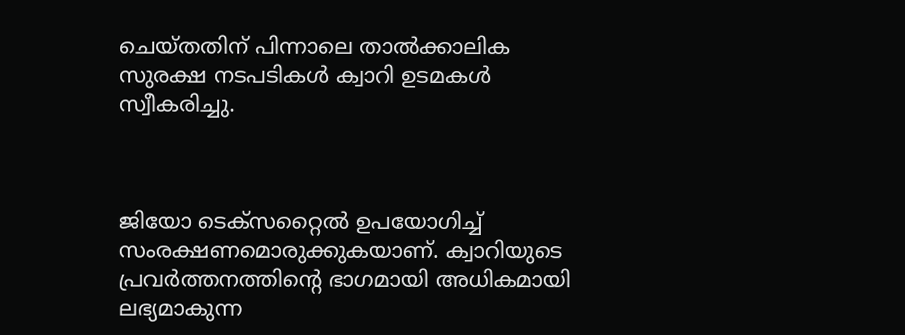ചെയ്തതിന് പിന്നാലെ താല്‍ക്കാലിക സുരക്ഷ നടപടികള്‍ ക്വാറി ഉടമകള്‍ സ്വീകരിച്ചു.



ജിയോ ടെക്സറ്റൈല്‍ ഉപയോഗിച്ച് സംരക്ഷണമൊരുക്കുകയാണ്. ക്വാറിയുടെ പ്രവര്‍ത്തനത്തിന്‍റെ ഭാഗമായി അധികമായി ലഭ്യമാകുന്ന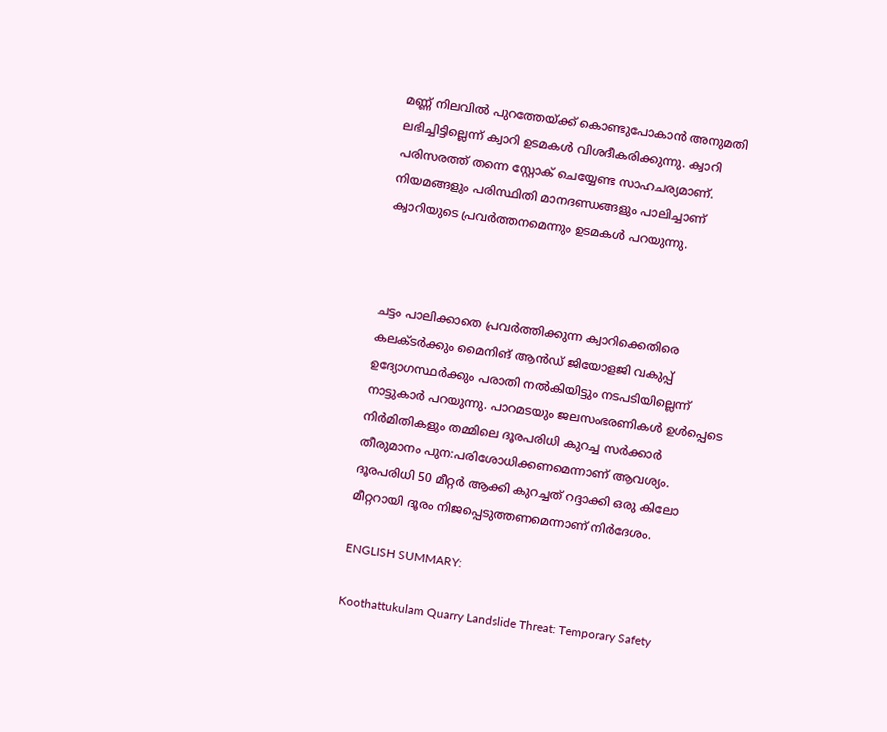മണ്ണ് നിലവില്‍ പുറത്തേയ്ക്ക് കൊണ്ടുപോകാന്‍ അനുമതി ലഭിച്ചിട്ടില്ലെന്ന് ക്വാറി ഉടമകള്‍ വിശദീകരിക്കുന്നു. ക്വാറി പരിസരത്ത് തന്നെ സ്റ്റോക് ചെയ്യേണ്ട സാഹചര്യമാണ്. നിയമങ്ങളും പരിസ്ഥിതി മാനദണ്ഡങ്ങളും പാലിച്ചാണ് ക്വാറിയുടെ പ്രവര്‍ത്തനമെന്നും ഉടമകള്‍ പറയുന്നു.



ചട്ടം പാലിക്കാതെ പ്രവര്‍ത്തിക്കുന്ന ക്വാറിക്കെതിരെ കലക്ടര്‍ക്കും മൈനിങ് ആന്‍ഡ് ജിയോളജി വകുപ്പ് ഉദ്യോഗസ്ഥര്‍ക്കും പരാതി നല്‍കിയിട്ടും നടപടിയില്ലെന്ന് നാട്ടുകാര്‍ പറയുന്നു. പാറമടയും ജലസംഭരണികള്‍ ഉള്‍പ്പെടെ നിര്‍മിതികളും തമ്മിലെ ദൂരപരിധി കുറച്ച സര്‍ക്കാര്‍ തീരുമാനം പുന:പരിശോധിക്കണമെന്നാണ് ആവശ്യം. ദൂരപരിധി 50 മീറ്റര്‍ ആക്കി കുറച്ചത് റദ്ദാക്കി ഒരു കിലോ മീറ്ററായി ദൂരം നിജപ്പെടുത്തണമെന്നാണ് നിര്‍ദേശം.

ENGLISH SUMMARY:

Koothattukulam Quarry Landslide Threat: Temporary Safety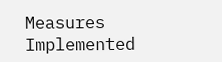Measures Implemented